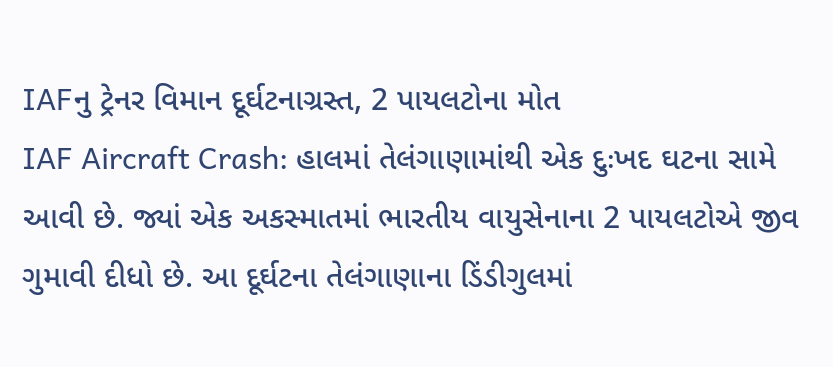IAFનુ ટ્રેનર વિમાન દૂર્ઘટનાગ્રસ્ત, 2 પાયલટોના મોત
IAF Aircraft Crash: હાલમાં તેલંગાણામાંથી એક દુઃખદ ઘટના સામે આવી છે. જ્યાં એક અકસ્માતમાં ભારતીય વાયુસેનાના 2 પાયલટોએ જીવ ગુમાવી દીધો છે. આ દૂર્ઘટના તેલંગાણાના ડિંડીગુલમાં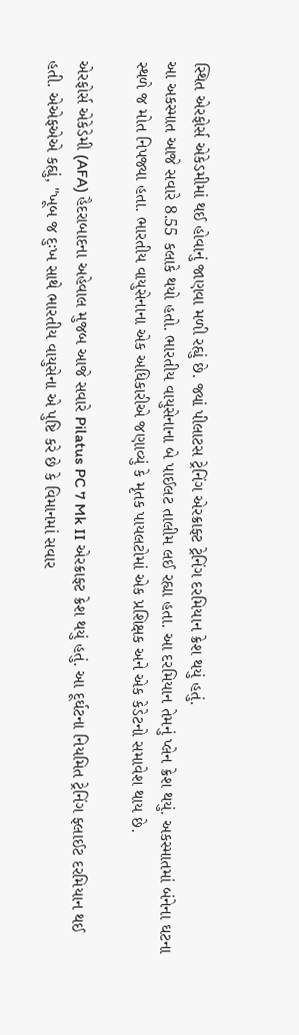સ્થિત એરફોર્સ એકેડમીમાં થઈ હોવાનું જાણવા મળી રહ્યું છે. જ્યાં પીલાટસ ટ્રેનિંગ એરક્રાફ્ટ ટ્રેનિંગ દરમિયાન ક્રેશ થયું હતું.
આ અકસ્માત આજે સવારે 8.55 કલાકે થયો હતો. ભારતીય વાયુસેનાના બે પાઈલટ તાલીમ લઈ રહ્યા હતા. આ દરમિયાન તેમનું પ્લેન ક્રેશ થયું. અકસ્માતમાં બંનેના ઘટના સ્થળે જ મોત નિપજ્યા હતા. ભારતીય વાયુસેનાના એક અધિકારીએ જણાવ્યું કે મૃતક પાયલટોમાં એક પ્રશિક્ષક અને એક કેડેટનો સમાવેશ થાય છે.

એરફોર્સ એકેડેમી (AFA) હૈદરાબાદના અહેવાલ મુજબ આજે સવારે Pilatus PC 7 Mk II એરક્રાફ્ટ ક્રેશ થયું હતું. આ દૂર્ઘટના નિયમિત ટ્રેનિંગ ફ્લાઈટ દરમિયાન થઈ હતી. એએફએએ કહ્યું, "ખૂબ જ દુઃખ સાથે ભારતીય વાયુસેના એ પુષ્ટિ કરે છે કે વિમાનમાં સવાર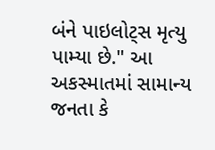બંને પાઇલોટ્સ મૃત્યુ પામ્યા છે." આ અકસ્માતમાં સામાન્ય જનતા કે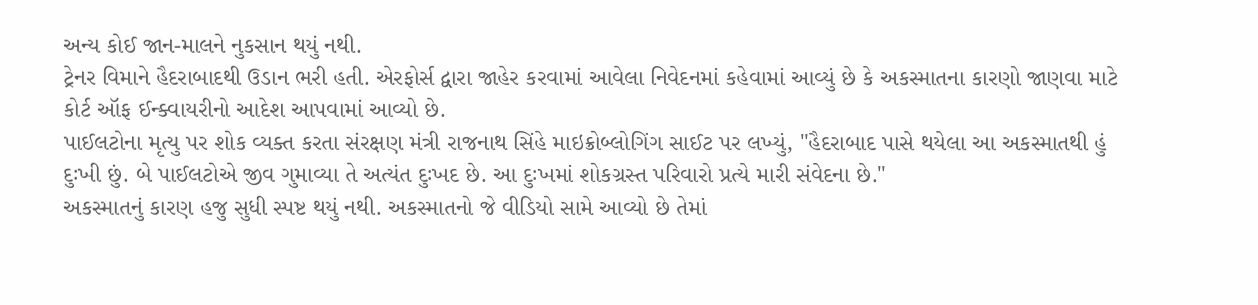અન્ય કોઈ જાન-માલને નુકસાન થયું નથી.
ટ્રેનર વિમાને હૈદરાબાદથી ઉડાન ભરી હતી. એરફોર્સ દ્વારા જાહેર કરવામાં આવેલા નિવેદનમાં કહેવામાં આવ્યું છે કે અકસ્માતના કારણો જાણવા માટે કોર્ટ ઑફ ઈન્ક્વાયરીનો આદેશ આપવામાં આવ્યો છે.
પાઈલટોના મૃત્યુ પર શોક વ્યક્ત કરતા સંરક્ષણ મંત્રી રાજનાથ સિંહે માઇક્રોબ્લોગિંગ સાઈટ પર લખ્યું, "હૈદરાબાદ પાસે થયેલા આ અકસ્માતથી હું દુઃખી છું. બે પાઈલટોએ જીવ ગુમાવ્યા તે અત્યંત દુઃખદ છે. આ દુઃખમાં શોકગ્રસ્ત પરિવારો પ્રત્યે મારી સંવેદના છે."
અકસ્માતનું કારણ હજુ સુધી સ્પષ્ટ થયું નથી. અકસ્માતનો જે વીડિયો સામે આવ્યો છે તેમાં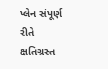પ્લેન સંપૂર્ણ રીતે ક્ષતિગ્રસ્ત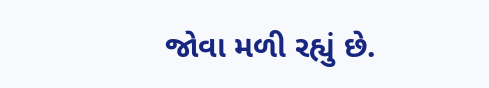જોવા મળી રહ્યું છે.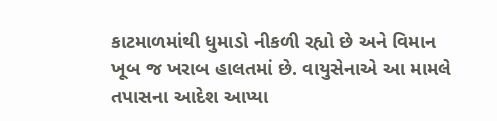કાટમાળમાંથી ધુમાડો નીકળી રહ્યો છે અને વિમાન ખૂબ જ ખરાબ હાલતમાં છે. વાયુસેનાએ આ મામલે તપાસના આદેશ આપ્યા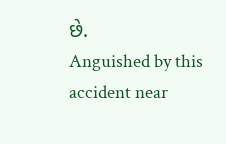છે.
Anguished by this accident near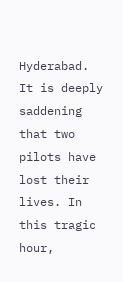Hyderabad. It is deeply saddening that two pilots have lost their lives. In this tragic hour,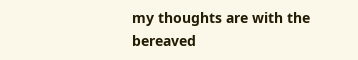my thoughts are with the bereaved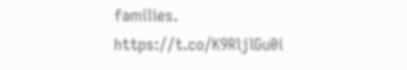families. https://t.co/K9RljlGu0i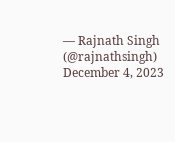— Rajnath Singh (@rajnathsingh) December 4, 2023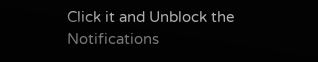Click it and Unblock the Notifications